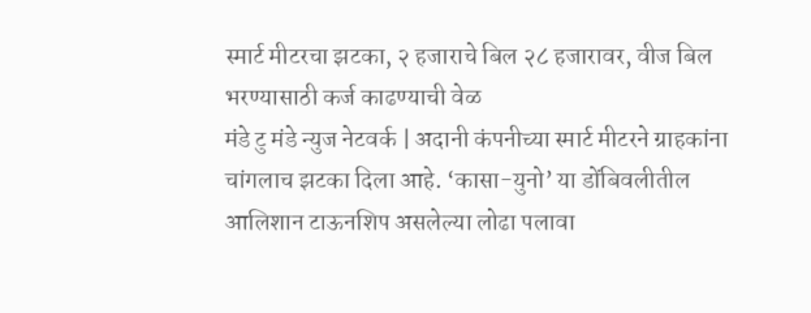स्मार्ट मीटरचा झटका, २ हजाराचे बिल २८ हजारावर, वीज बिल भरण्यासाठी कर्ज काढण्याची वेळ
मंडे टु मंडे न्युज नेटवर्क | अदानी कंपनीच्या स्मार्ट मीटरने ग्राहकांना चांगलाच झटका दिला आहे. ‘कासा-युनो’ या डोंबिवलीतील आलिशान टाऊनशिप असलेल्या लोढा पलावा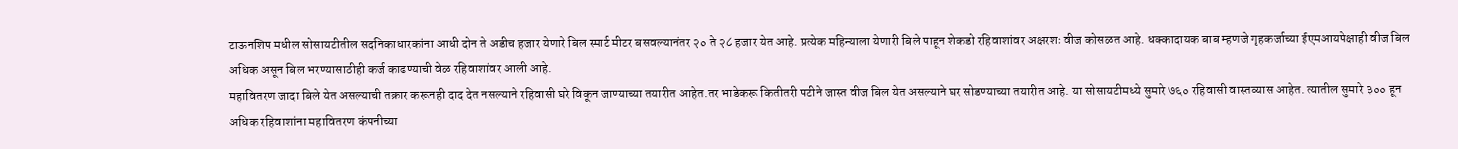टाऊनशिप मधील सोसायटीतील सदनिकाधारकांना आधी दोन ते अडीच हजार येणारे बिल स्मार्ट मीटर बसवल्यानंतर २० ते २८ हजार येत आहे. प्रत्येक महिन्याला येणारी बिले पाहून शेकडो रहिवाशांवर अक्षरशः वीज कोसळत आहे. धक्कादायक बाब म्हणजे गृहकर्जाच्या ईएमआयपेक्षाही वीज बिल अधिक असून बिल भरण्यासाठीही कर्ज काढण्याची वेळ रहिवाशांवर आली आहे.
महावितरण जादा बिले येत असल्याची तक्रार करूनही दाद देत नसल्याने रहिवासी घरे विकून जाण्याच्या तयारीत आहेत.तर भाडेकरू कितीतरी पटीने जास्त वीज बिल येत असल्याने घर सोडण्याच्या तयारीत आहे. या सोसायटीमध्ये सुमारे ७६० रहिवासी वास्तव्यास आहेत. त्यातील सुमारे ३०० हून अधिक रहिवाशांना महावितरण कंपनीच्या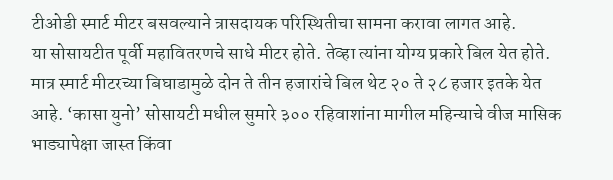टीओडी स्मार्ट मीटर बसवल्याने त्रासदायक परिस्थितीचा सामना करावा लागत आहे.
या सोसायटीत पूर्वी महावितरणचे साधे मीटर होते. तेव्हा त्यांना योग्य प्रकारे बिल येत होते. मात्र स्मार्ट मीटरच्या बिघाडामुळे दोन ते तीन हजारांचे बिल थेट २० ते २८ हजार इतके येत आहे. ‘कासा युनो’ सोसायटी मधील सुमारे ३०० रहिवाशांना मागील महिन्याचे वीज मासिक भाड्यापेक्षा जास्त किंवा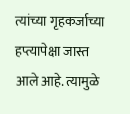त्यांच्या गृहकर्जाच्या हप्त्यापेक्षा जास्त आले आहे. त्यामुळे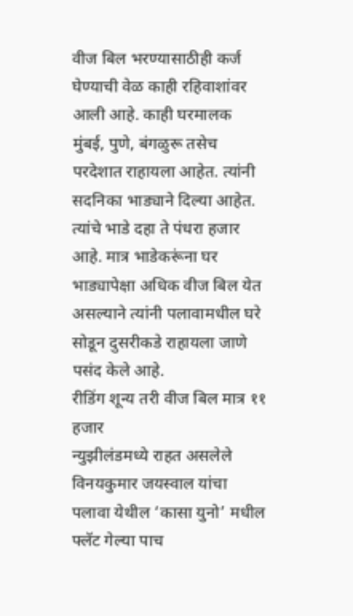वीज बिल भरण्यासाठीही कर्ज घेण्याची वेळ काही रहिवाशांवर आली आहे. काही घरमालक मुंबई, पुणे, बंगळुरू तसेच परदेशात राहायला आहेत. त्यांनी सदनिका भाड्याने दिल्या आहेत. त्यांचे भाडे दहा ते पंधरा हजार आहे. मात्र भाडेकरूंना घर भाड्यापेक्षा अधिक वीज बिल येत असल्याने त्यांनी पलावामधील घरे सोडून दुसरीकडे राहायला जाणे पसंद केले आहे.
रीडिंग शून्य तरी वीज बिल मात्र ११ हजार
न्युझीलंडमध्ये राहत असलेले विनयकुमार जयस्वाल यांचा पलावा येथील ‘कासा युनो’ मधील फ्लॅट गेल्या पाच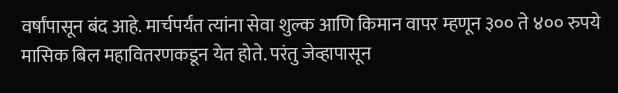वर्षांपासून बंद आहे. मार्चपर्यंत त्यांना सेवा शुल्क आणि किमान वापर म्हणून ३०० ते ४०० रुपये मासिक बिल महावितरणकडून येत होते. परंतु जेव्हापासून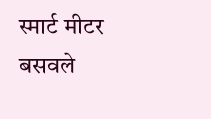स्मार्ट मीटर बसवले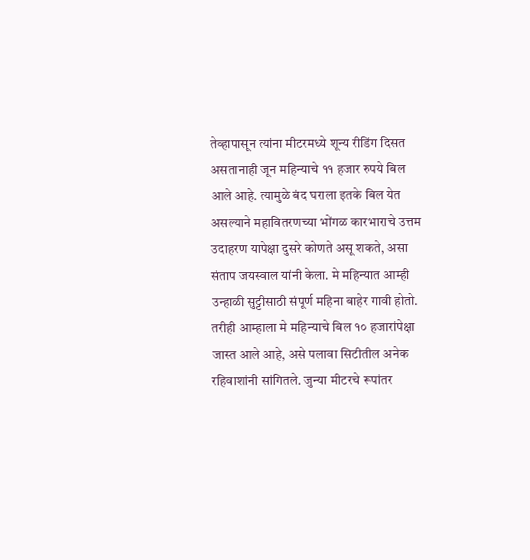तेव्हापासून त्यांना मीटरमध्ये शून्य रीडिंग दिसत असतानाही जून महिन्याचे ११ हजार रुपये बिल आले आहे. त्यामुळे बंद घराला इतके बिल येत असल्याने महावितरणच्या भोंगळ कारभाराचे उत्तम उदाहरण यापेक्षा दुसरे कोणते असू शकते, असा संताप जयस्वाल यांनी केला. मे महिन्यात आम्ही उन्हाळी सुट्टीसाठी संपूर्ण महिना बाहेर गावी होतो. तरीही आम्हाला मे महिन्याचे बिल १० हजारांपेक्षा जास्त आले आहे, असे पलावा सिटीतील अनेक रहिवाशांनी सांगितले. जुन्या मीटरचे रूपांतर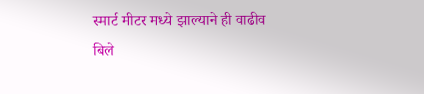स्मार्ट मीटर मध्ये झाल्याने ही वाढीव बिले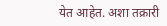येत आहेत. अशा तक्रारी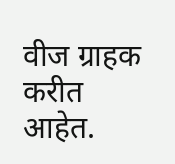वीज ग्राहक करीत आहेत.